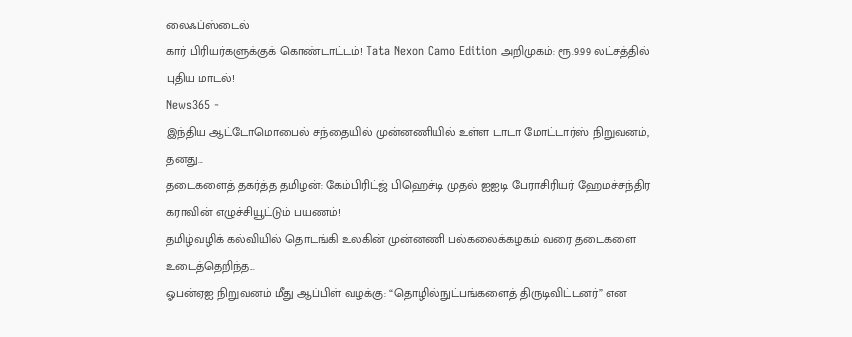லைஃப்ஸ்டைல்
கார் பிரியர்களுக்குக் கொண்டாட்டம்! Tata Nexon Camo Edition அறிமுகம்: ரூ.9.99 லட்சத்தில் புதிய மாடல்!
News365 -
இந்திய ஆட்டோமொபைல் சந்தையில் முன்னணியில் உள்ள டாடா மோட்டார்ஸ் நிறுவனம், தனது...
தடைகளைத் தகர்த்த தமிழன்: கேம்பிரிட்ஜ் பிஹெச்டி முதல் ஐஐடி பேராசிரியர் ஹேமச்சந்திர கராவின் எழுச்சியூட்டும் பயணம்!
தமிழ்வழிக் கல்வியில் தொடங்கி உலகின் முன்னணி பல்கலைக்கழகம் வரை தடைகளை உடைத்தெறிந்த...
ஓபன்ஏஐ நிறுவனம் மீது ஆப்பிள் வழக்கு: “தொழில்நுட்பங்களைத் திருடிவிட்டனர்” என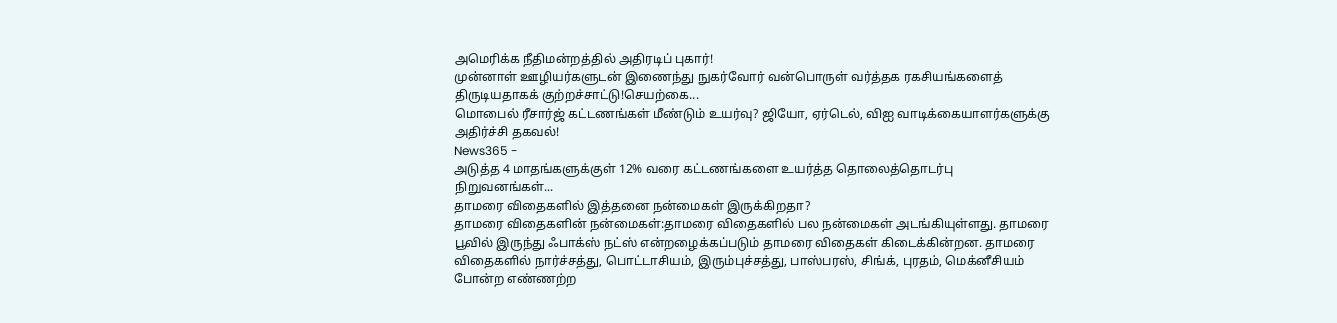அமெரிக்க நீதிமன்றத்தில் அதிரடிப் புகார்!
முன்னாள் ஊழியர்களுடன் இணைந்து நுகர்வோர் வன்பொருள் வர்த்தக ரகசியங்களைத் திருடியதாகக் குற்றச்சாட்டு!செயற்கை...
மொபைல் ரீசார்ஜ் கட்டணங்கள் மீண்டும் உயர்வு? ஜியோ, ஏர்டெல், விஐ வாடிக்கையாளர்களுக்கு அதிர்ச்சி தகவல்!
News365 -
அடுத்த 4 மாதங்களுக்குள் 12% வரை கட்டணங்களை உயர்த்த தொலைத்தொடர்பு நிறுவனங்கள்...
தாமரை விதைகளில் இத்தனை நன்மைகள் இருக்கிறதா?
தாமரை விதைகளின் நன்மைகள்:தாமரை விதைகளில் பல நன்மைகள் அடங்கியுள்ளது. தாமரை பூவில் இருந்து ஃபாக்ஸ் நட்ஸ் என்றழைக்கப்படும் தாமரை விதைகள் கிடைக்கின்றன. தாமரை விதைகளில் நார்ச்சத்து, பொட்டாசியம், இரும்புச்சத்து, பாஸ்பரஸ், சிங்க், புரதம், மெக்னீசியம் போன்ற எண்ணற்ற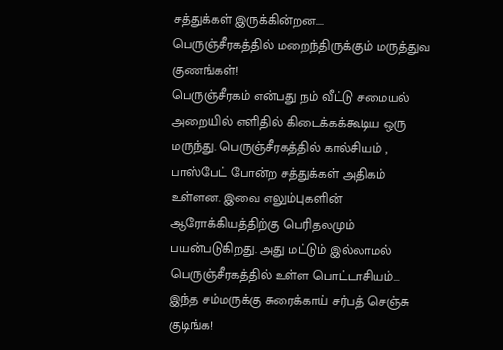சத்துக்கள் இருக்கின்றன....
பெருஞ்சீரகத்தில் மறைந்திருக்கும் மருத்துவ குணங்கள்!
பெருஞ்சீரகம் என்பது நம் வீட்டு சமையல் அறையில் எளிதில் கிடைக்கக்கூடிய ஒரு மருந்து. பெருஞ்சீரகத்தில் கால்சியம் , பாஸ்பேட் போன்ற சத்துக்கள் அதிகம் உள்ளன. இவை எலும்புகளின் ஆரோக்கியத்திற்கு பெரிதலமும் பயன்படுகிறது. அது மட்டும் இல்லாமல் பெருஞ்சீரகத்தில் உள்ள பொட்டாசியம்...
இந்த சம்மருக்கு சுரைக்காய் சர்பத் செஞ்சு குடிங்க!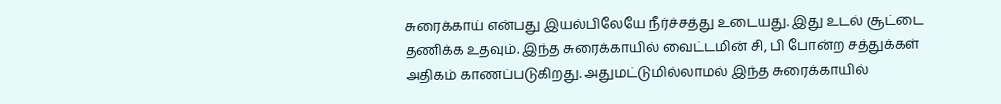சுரைக்காய் என்பது இயல்பிலேயே நீர்ச்சத்து உடையது. இது உடல் சூட்டை தணிக்க உதவும். இந்த சுரைக்காயில் வைட்டமின் சி, பி போன்ற சத்துக்கள் அதிகம் காணப்படுகிறது. அதுமட்டுமில்லாமல் இந்த சுரைக்காயில்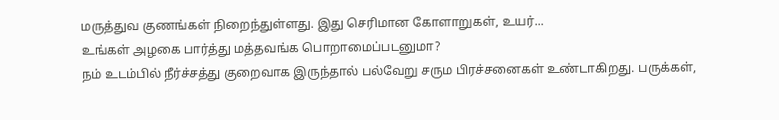மருத்துவ குணங்கள் நிறைந்துள்ளது. இது செரிமான கோளாறுகள், உயர்...
உங்கள் அழகை பார்த்து மத்தவங்க பொறாமைப்படனுமா?
நம் உடம்பில் நீர்ச்சத்து குறைவாக இருந்தால் பல்வேறு சரும பிரச்சனைகள் உண்டாகிறது. பருக்கள்,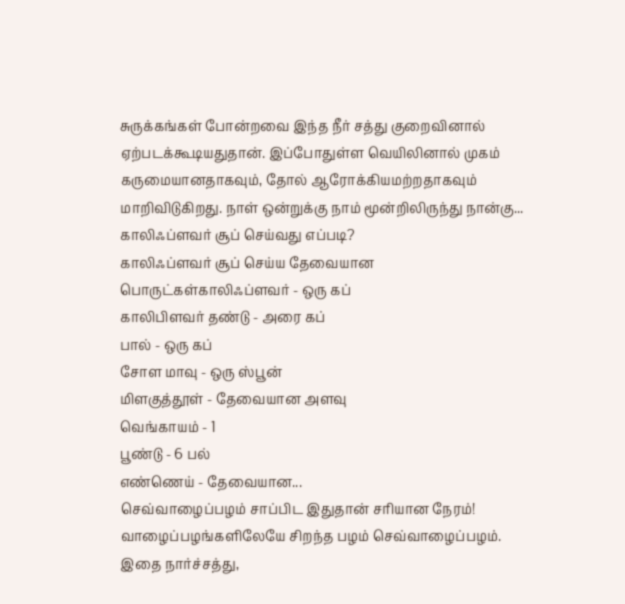சுருக்கங்கள் போன்றவை இந்த நீர் சத்து குறைவினால் ஏற்படக்கூடியதுதான். இப்போதுள்ள வெயிலினால் முகம் கருமையானதாகவும், தோல் ஆரோக்கியமற்றதாகவும் மாறிவிடுகிறது. நாள் ஒன்றுக்கு நாம் மூன்றிலிருந்து நான்கு...
காலிஃப்ளவர் சூப் செய்வது எப்படி?
காலிஃப்ளவர் சூப் செய்ய தேவையான பொருட்கள்காலிஃப்ளவர் - ஒரு கப்
காலிபிளவர் தண்டு - அரை கப்
பால் - ஒரு கப்
சோள மாவு - ஒரு ஸ்பூன்
மிளகுத்தூள் - தேவையான அளவு
வெங்காயம் - 1
பூண்டு - 6 பல்
எண்ணெய் - தேவையான...
செவ்வாழைப்பழம் சாப்பிட இதுதான் சரியான நேரம்!
வாழைப்பழங்களிலேயே சிறந்த பழம் செவ்வாழைப்பழம். இதை நார்ச்சத்து,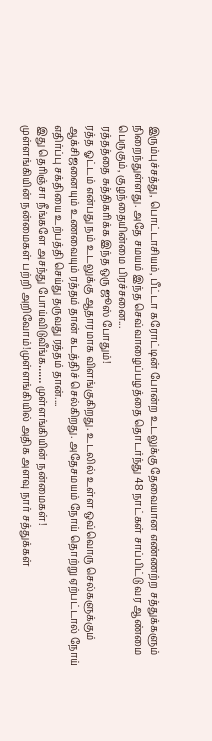இரும்புச்சத்து, பொட்டாசியம், பீட்டா கரோட்டின் போன்ற உடலுக்கு தேவையான எண்ணற்ற சத்துக்களும் நிறைந்துள்ளது. அதே சமயம் இந்த செவ்வாழைப்பழத்தை தொடர்ந்து 48 நாட்கள் சாப்பிட்டு வர ஆண்மை பெருகும், குழந்தையின்மை பிரச்சனை...
ரத்தத்தை சுத்திகரிக்க இந்த ஒரு ஜூஸ் போதும்!
ரத்த ஓட்டம் என்பது நம் உடலுக்கு ஆதாரமாக விளங்குகிறது. உடலில் உள்ள ஒவ்வொரு செல்களுக்கும் ஆக்சிஜனையும் உணவையும் ரத்தம் தான் கடத்திச் செல்கிறது. அதேசமயம் நோய் தொற்று ஏற்பட்டால் நோய் எதிர்ப்பு சக்தியை உற்பத்தி செய்து தருவது ரத்தம் தான்....
இது தெரிஞ்சா நீங்களே அசந்து போய்விடுவீங்க…… முள்ளங்கியின் நன்மைகள்!
முள்ளங்கியின் நன்மைகள் பற்றி அறிவோம்!முள்ளங்கியில் அதிக அளவு நார் சத்துக்கள்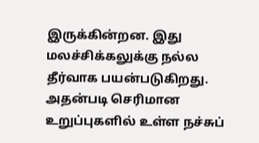இருக்கின்றன. இது மலச்சிக்கலுக்கு நல்ல தீர்வாக பயன்படுகிறது. அதன்படி செரிமான உறுப்புகளில் உள்ள நச்சுப்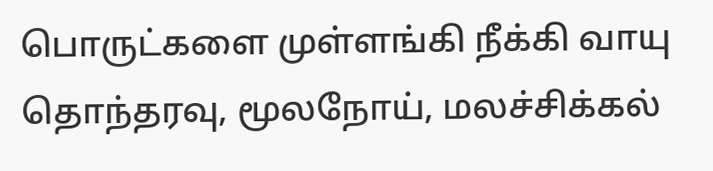பொருட்களை முள்ளங்கி நீக்கி வாயு தொந்தரவு, மூலநோய், மலச்சிக்கல்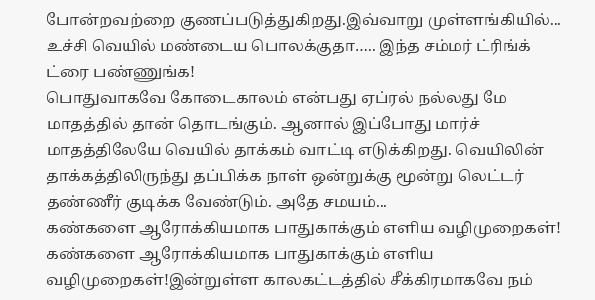போன்றவற்றை குணப்படுத்துகிறது.இவ்வாறு முள்ளங்கியில்...
உச்சி வெயில் மண்டைய பொலக்குதா….. இந்த சம்மர் ட்ரிங்க் ட்ரை பண்ணுங்க!
பொதுவாகவே கோடைகாலம் என்பது ஏப்ரல் நல்லது மே மாதத்தில் தான் தொடங்கும். ஆனால் இப்போது மார்ச் மாதத்திலேயே வெயில் தாக்கம் வாட்டி எடுக்கிறது. வெயிலின் தாக்கத்திலிருந்து தப்பிக்க நாள் ஒன்றுக்கு மூன்று லெட்டர் தண்ணீர் குடிக்க வேண்டும். அதே சமயம்...
கண்களை ஆரோக்கியமாக பாதுகாக்கும் எளிய வழிமுறைகள்!
கண்களை ஆரோக்கியமாக பாதுகாக்கும் எளிய வழிமுறைகள்!இன்றுள்ள காலகட்டத்தில் சீக்கிரமாகவே நம்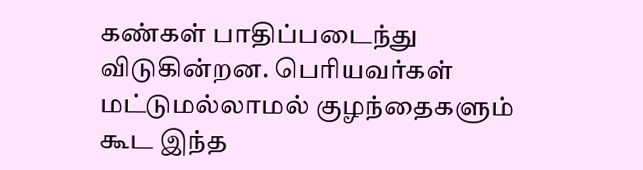கண்கள் பாதிப்படைந்து விடுகின்றன. பெரியவர்கள் மட்டுமல்லாமல் குழந்தைகளும் கூட இந்த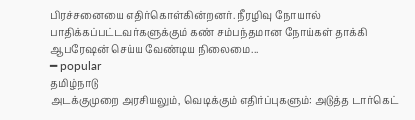பிரச்சனையை எதிர்கொள்கின்றனர். நீரழிவு நோயால் பாதிக்கப்பட்டவர்களுக்கும் கண் சம்பந்தமான நோய்கள் தாக்கி ஆபரேஷன் செய்ய வேண்டிய நிலைமை...
━ popular
தமிழ்நாடு
அடக்குமுறை அரசியலும், வெடிக்கும் எதிர்ப்புகளும்: அடுத்த டார்கெட்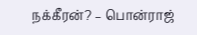நக்கீரன்? – பொன்ராஜ்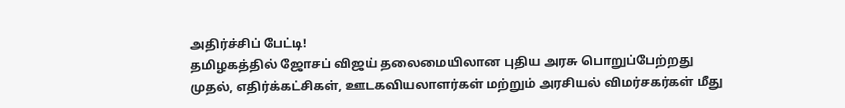அதிர்ச்சிப் பேட்டி!
தமிழகத்தில் ஜோசப் விஜய் தலைமையிலான புதிய அரசு பொறுப்பேற்றது முதல், எதிர்க்கட்சிகள், ஊடகவியலாளர்கள் மற்றும் அரசியல் விமர்சகர்கள் மீது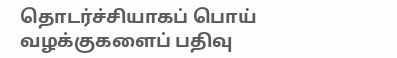தொடர்ச்சியாகப் பொய் வழக்குகளைப் பதிவு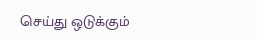செய்து ஒடுக்கும்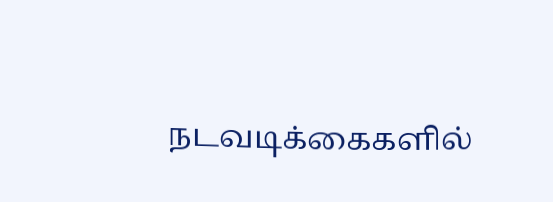நடவடிக்கைகளில்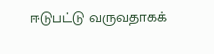ஈடுபட்டு வருவதாகக்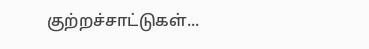குற்றச்சாட்டுகள்...